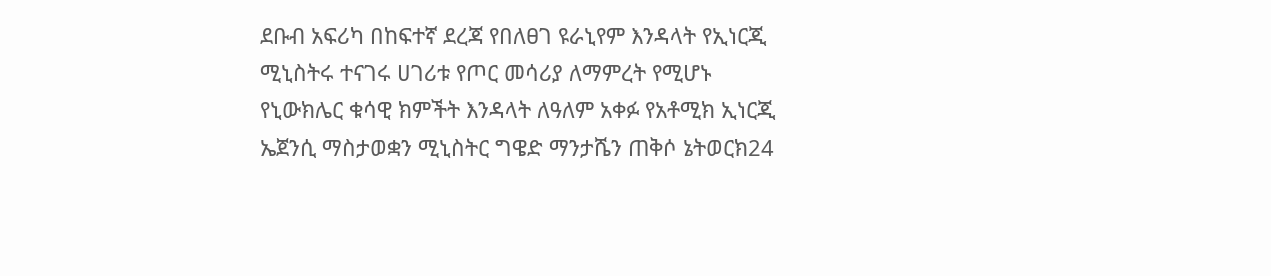ደቡብ አፍሪካ በከፍተኛ ደረጃ የበለፀገ ዩራኒየም እንዳላት የኢነርጂ ሚኒስትሩ ተናገሩ ሀገሪቱ የጦር መሳሪያ ለማምረት የሚሆኑ የኒውክሌር ቁሳዊ ክምችት እንዳላት ለዓለም አቀፉ የአቶሚክ ኢነርጂ ኤጀንሲ ማስታወቋን ሚኒስትር ግዌድ ማንታሼን ጠቅሶ ኔትወርክ24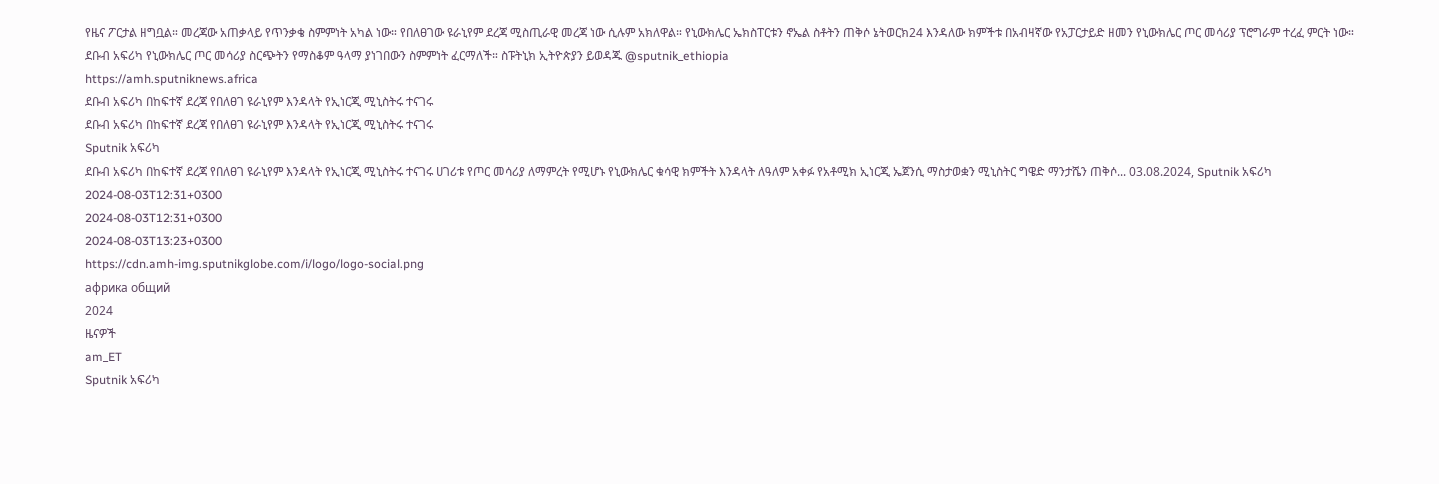የዜና ፖርታል ዘግቧል። መረጃው አጠቃላይ የጥንቃቄ ስምምነት አካል ነው። የበለፀገው ዩራኒየም ደረጃ ሚስጢራዊ መረጃ ነው ሲሉም አክለዋል። የኒውክሌር ኤክስፐርቱን ኖኤል ስቶትን ጠቅሶ ኔትወርክ24 እንዳለው ክምችቱ በአብዛኛው የአፓርታይድ ዘመን የኒውክሌር ጦር መሳሪያ ፕሮግራም ተረፈ ምርት ነው። ደቡብ አፍሪካ የኒውክሌር ጦር መሳሪያ ስርጭትን የማስቆም ዓላማ ያነገበውን ስምምነት ፈርማለች። ስፑትኒክ ኢትዮጵያን ይወዳጁ @sputnik_ethiopia
https://amh.sputniknews.africa
ደቡብ አፍሪካ በከፍተኛ ደረጃ የበለፀገ ዩራኒየም እንዳላት የኢነርጂ ሚኒስትሩ ተናገሩ
ደቡብ አፍሪካ በከፍተኛ ደረጃ የበለፀገ ዩራኒየም እንዳላት የኢነርጂ ሚኒስትሩ ተናገሩ
Sputnik አፍሪካ
ደቡብ አፍሪካ በከፍተኛ ደረጃ የበለፀገ ዩራኒየም እንዳላት የኢነርጂ ሚኒስትሩ ተናገሩ ሀገሪቱ የጦር መሳሪያ ለማምረት የሚሆኑ የኒውክሌር ቁሳዊ ክምችት እንዳላት ለዓለም አቀፉ የአቶሚክ ኢነርጂ ኤጀንሲ ማስታወቋን ሚኒስትር ግዌድ ማንታሼን ጠቅሶ... 03.08.2024, Sputnik አፍሪካ
2024-08-03T12:31+0300
2024-08-03T12:31+0300
2024-08-03T13:23+0300
https://cdn.amh-img.sputnikglobe.com/i/logo/logo-social.png
африка общий
2024
ዜናዎች
am_ET
Sputnik አፍሪካ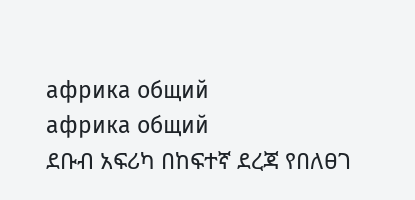африка общий
африка общий
ደቡብ አፍሪካ በከፍተኛ ደረጃ የበለፀገ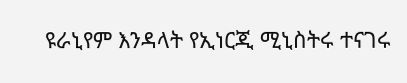ዩራኒየም እንዳላት የኢነርጂ ሚኒስትሩ ተናገሩ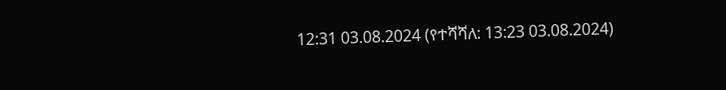12:31 03.08.2024 (የተሻሻለ: 13:23 03.08.2024)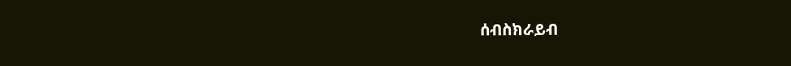ሰብስክራይብ